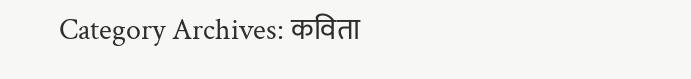Category Archives: कविता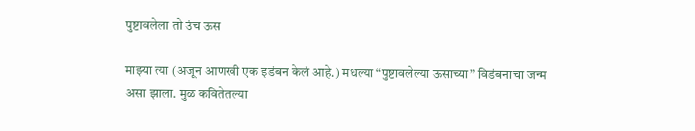पुष्टावलेला तो उंच ऊस

माझ्या त्या (अजून आणखी एक इडंबन केलं आहे.) मधल्या “पुष्टावलेल्या ऊसाच्या” विडंबनाचा जन्म असा झाला. मुळ कवितेतल्या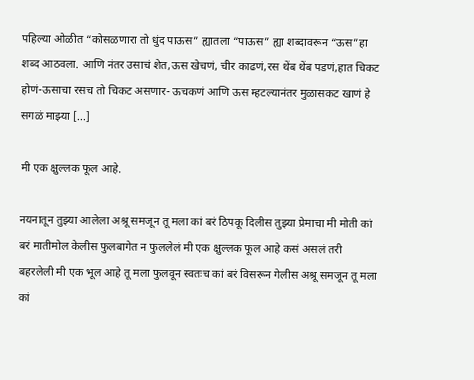पहिल्या ओळीत “कोसळणारा तो धुंद पाऊस” ह्यातला “पाऊस” ह्या शब्दावरून “ऊस”हा शब्द आठवला. आणि नंतर उसाचं शेत,ऊस खेचणं, चीर काढणं,रस थेंब थेंब पडणं,हात चिकट होणं-ऊसाचा रसच तो चिकट असणार- ऊचकणं आणि ऊस म्हटल्यानंतर मुळासकट खाणं हे सगळं माझ्या [...]

मी एक क्षुल्लक फूल आहे.

नयनातून तुझ्या आलेला अश्रू समजून तू मला कां बरं ठिपकू दिलीस तुझ्या प्रेमाचा मी मोती कां बरं मातीमोल केलीस फुलबागेत न फुललेलं मी एक क्षुल्लक फूल आहे कसं असलं तरी बहरलेली मी एक भूल आहे तू मला फुलवून स्वतःच कां बरं विसरून गेलीस अश्रू समजून तू मला कां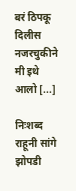बरं ठिपकू दिलीस नजरचुकीने मी इथे आलो [...]

निःशब्द राहूनी सांगे झोपडी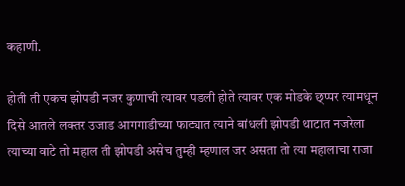कहाणी.

होती ती एकच झोपडी नजर कुणाची त्यावर पडली होते त्यावर एक मोडके छ्प्पर त्यामधून दिसे आतले लक्तर उजाड आगगाडीच्या फाट्यात त्याने बांधली झोपडी थाटात नजरेला त्याच्या वाटे तो महाल ती झोपडी असेच तुम्ही म्हणाल जर असता तो त्या महालाचा राजा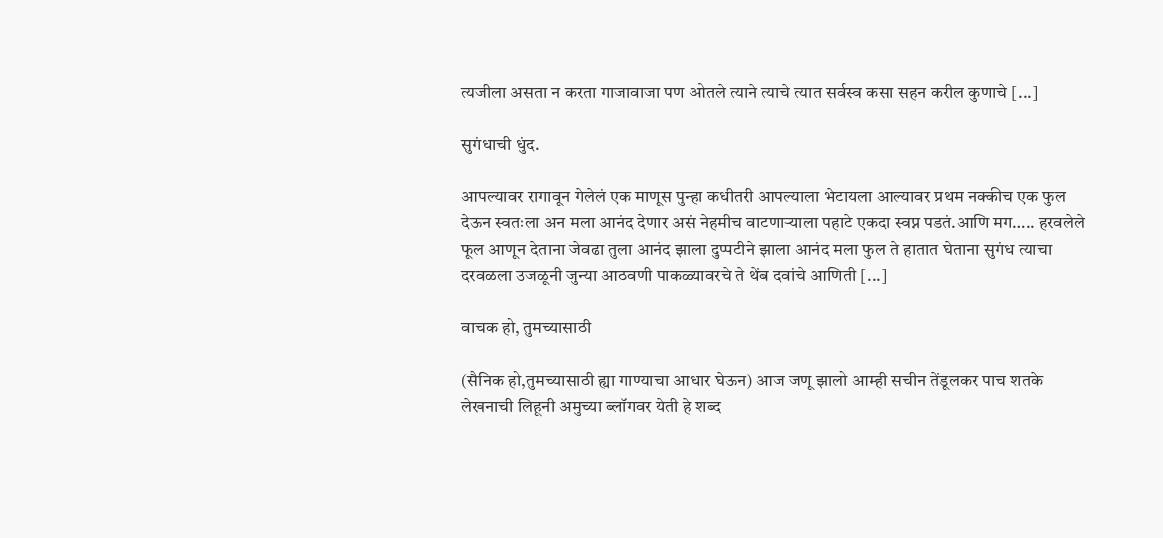त्यजीला असता न करता गाजावाजा पण ओतले त्याने त्याचे त्यात सर्वस्व कसा सहन करील कुणाचे [...]

सुगंधाची धुंद.

आपल्यावर रागावून गेलेलं एक माणूस पुन्हा कधीतरी आपल्याला भेटायला आल्यावर प्रथम नक्कीच एक फुल देऊन स्वतःला अन मला आनंद देणार असं नेहमीच वाटणार्‍याला पहाटे एकदा स्वप्न पडतं.आणि मग….. हरवलेले फूल आणून देताना जेवढा तुला आनंद झाला दुप्पटीने झाला आनंद मला फुल ते हातात घेताना सुगंध त्याचा दरवळला उजळूनी जुन्या आठवणी पाकळ्यावरचे ते थेंब दवांचे आणिती [...]

वाचक हो, तुमच्यासाठी

(सैनिक हो,तुमच्यासाठी ह्या गाण्याचा आधार घेऊन) आज जणू झालो आम्ही सचीन तेंडूलकर पाच शतके लेखनाची लिहूनी अमुच्या ब्लॉगवर येती हे शब्द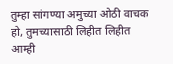तुम्हा सांगण्या अमुच्या ओठी वाचक हो, तुमच्यासाठी लिहीत लिहीत आम्ही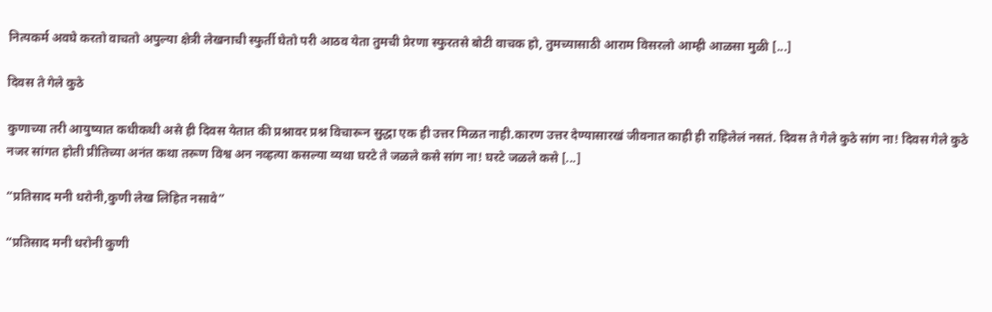नित्यकर्म अवघे करतो वाचतो अपुल्या क्षेत्री लेखनाची स्फुर्ती घेतो परी आठव येता तुमची प्रेरणा स्फुरतसे बोटी वाचक हो, तुमच्यासाठी आराम विसरलो आम्ही आळसा मुळी [...]

दिवस ते गेले कुठे

कुणाच्या तरी आयुष्यात कधीकधी असे ही दिवस येतात की प्रश्नावर प्रश्न विचारून सुद्धा एक ही उत्तर मिळत नाही.कारण उत्तर देण्यासारखं जीवनात काही ही राहिलेलं नसतं. दिवस ते गेले कुठे सांग ना! दिवस गेले कुठे नजर सांगत होती प्रीतिच्या अनंत कथा तरूण विश्व अन नव्हत्या कसल्या व्यथा घरटे ते जळले कसे सांग ना! घरटे जळले कसे [...]

“प्रतिसाद मनी धरोनी,कुणी लेख लिहित नसावे”

“प्रतिसाद मनी धरोनी कुणी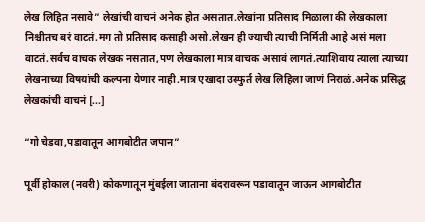लेख लिहित नसावे” लेखांची वाचनं अनेक होत असतात.लेखांना प्रतिसाद मिळाला की लेखकाला निश्चीतच बरं वाटतं.मग तो प्रतिसाद कसाही असो.लेखन ही ज्याची त्याची निर्मिती आहे असं मला वाटतं.सर्वच वाचक लेखक नसतात,पण लेखकाला मात्र वाचक असावं लागतं.त्याशिवाय त्याला त्याच्या लेखनाच्या विषयांची कल्पना येणार नाही.मात्र एखादा उस्फुर्त लेख लिहिला जाणं निराळं.अनेक प्रसिद्ध लेखकांची वाचनं [...]

“गो चेडवा,पडावातून आगबोटीत जपान”

पूर्वी होकाल(नवरी) कोकणातून मुंबईला जाताना बंदरावरून पडावातून जाऊन आगबोटीत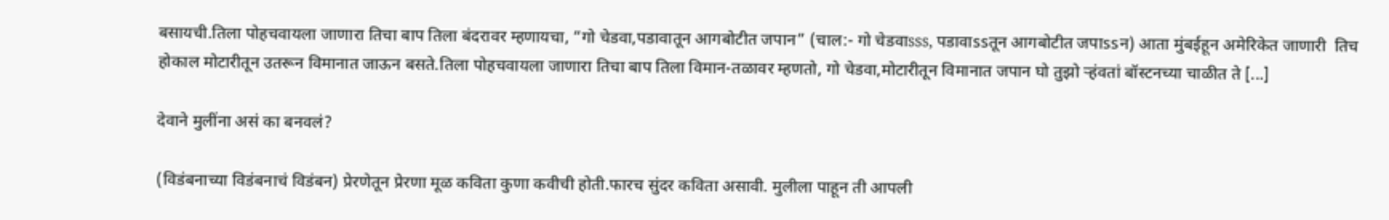बसायची.तिला पोहचवायला जाणारा तिचा बाप तिला बंदरावर म्हणायचा, “गो चेडवा,पडावातून आगबोटीत जपान” (चाल:- गो चेडवाsss, पडावाssतून आगबोटीत जपाssन) आता मुंबईहून अमेरिकेत जाणारी  तिच होकाल मोटारीतून उतरून विमानात जाऊन बसते.तिला पोहचवायला जाणारा तिचा बाप तिला विमान-तळावर म्हणतो, गो चेडवा,मोटारीतून विमानात जपान घो तुझो र्‍हंवतां बॉस्टनच्या चाळीत ते [...]

देवाने मुलींना असं का बनवलं?

(विडंबनाच्या विडंबनाचं विडंबन) प्रेरणेतून प्रेरणा मूळ कविता कुणा कवीची होती.फारच सुंदर कविता असावी. मुलीला पाहून ती आपली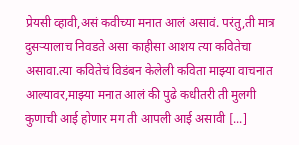प्रेयसी व्हावी,असं कवीच्या मनात आलं असावं. परंतु,ती मात्र दुसर्‍यालाच निवडते असा काहीसा आशय त्या कवितेचा असावा.त्या कवितेचं विडंबन केलेली कविता माझ्या वाचनात आल्यावर,माझ्या मनात आलं की पुढे कधीतरी ती मुलगी कुणाची आई होणार मग ती आपली आई असावी [...]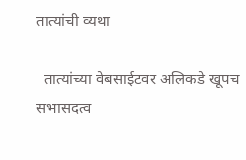तात्यांची व्यथा

  तात्यांच्या वेबसाईटवर अलिकडे खूपच सभासदत्व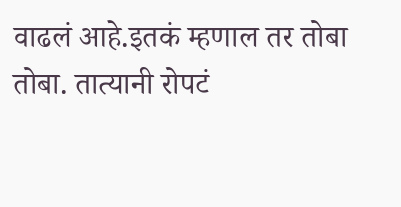वाढलं आहे.इतकं म्हणाल तर तोबा तोबा. तात्यानी रोपटं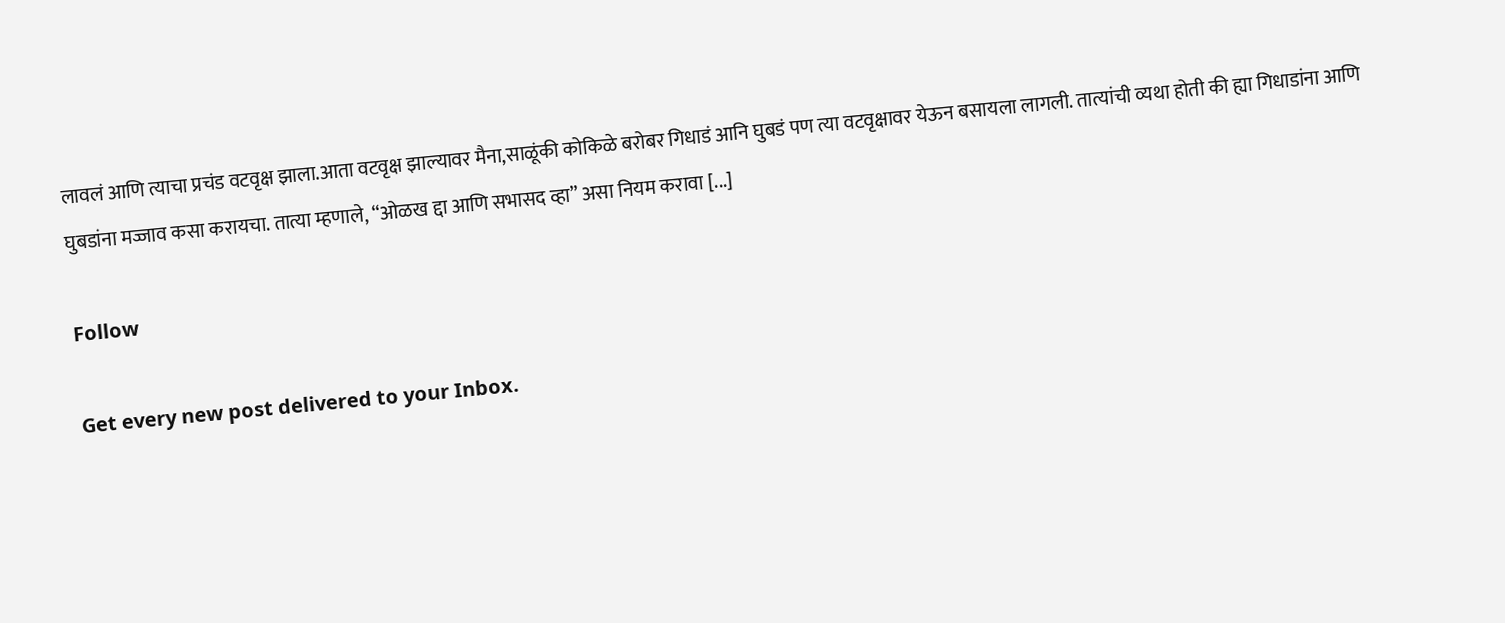लावलं आणि त्याचा प्रचंड वटवृक्ष झाला.आता वटवृक्ष झाल्यावर मैना,साळूंकी कोकिळे बरोबर गिधाडं आनि घुबडं पण त्या वटवृक्षावर येऊन बसायला लागली. तात्यांची व्यथा होती की ह्या गिधाडांना आणि घुबडांना मज्जाव कसा करायचा. तात्या म्हणाले, “ओळख द्दा आणि सभासद व्हा” असा नियम करावा [...]

Follow

Get every new post delivered to your Inbox.